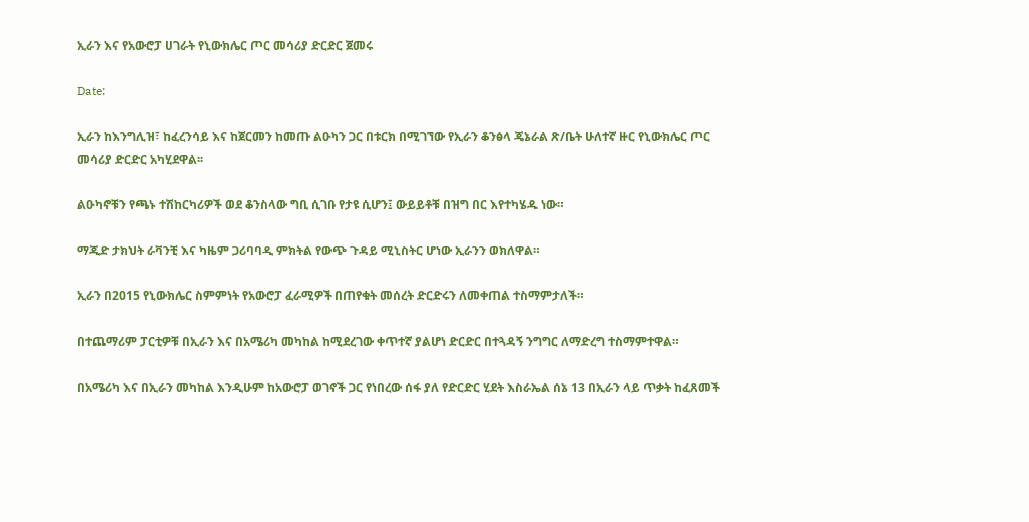ኢራን እና የአውሮፓ ሀገራት የኒውክሌር ጦር መሳሪያ ድርድር ጀመሩ

Date:

ኢራን ከእንግሊዝ፣ ከፈረንሳይ እና ከጀርመን ከመጡ ልዑካን ጋር በቱርክ በሚገኘው የኢራን ቆንፅላ ጄኔራል ጽ/ቤት ሁለተኛ ዙር የኒውክሌር ጦር መሳሪያ ድርድር አካሂደዋል፡፡

ልዑካኖቹን የጫኑ ተሽከርካሪዎች ወደ ቆንስላው ግቢ ሲገቡ የታዩ ሲሆን፤ ውይይቶቹ በዝግ በር እየተካሄዱ ነው።

ማጂድ ታክህት ራቫንቺ እና ካዜም ጋሪባባዲ ምክትል የውጭ ጉዳይ ሚኒስትር ሆነው ኢራንን ወክለዋል።

ኢራን በ2015 የኒውክሌር ስምምነት የአውሮፓ ፈራሚዎች በጠየቁት መሰረት ድርድሩን ለመቀጠል ተስማምታለች።

በተጨማሪም ፓርቲዎቹ በኢራን እና በአሜሪካ መካከል ከሚደረገው ቀጥተኛ ያልሆነ ድርድር በተጓዳኝ ንግግር ለማድረግ ተስማምተዋል።

በአሜሪካ እና በኢራን መካከል እንዲሁም ከአውሮፓ ወገኖች ጋር የነበረው ሰፋ ያለ የድርድር ሂደት እስራኤል ሰኔ 13 በኢራን ላይ ጥቃት ከፈጸመች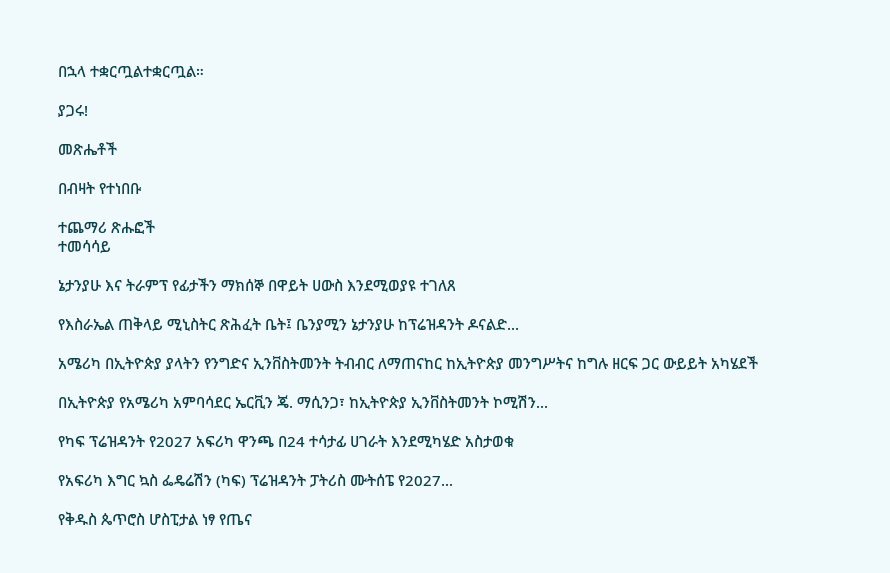በኋላ ተቋርጧልተቋርጧል።

ያጋሩ!

መጽሔቶች

በብዛት የተነበቡ

ተጨማሪ ጽሑፎች
ተመሳሳይ

ኔታንያሁ እና ትራምፕ የፊታችን ማክሰኞ በዋይት ሀውስ እንደሚወያዩ ተገለጸ

የእስራኤል ጠቅላይ ሚኒስትር ጽሕፈት ቤት፤ ቤንያሚን ኔታንያሁ ከፕሬዝዳንት ዶናልድ...

አሜሪካ በኢትዮጵያ ያላትን የንግድና ኢንቨስትመንት ትብብር ለማጠናከር ከኢትዮጵያ መንግሥትና ከግሉ ዘርፍ ጋር ውይይት አካሄደች

በኢትዮጵያ የአሜሪካ አምባሳደር ኤርቪን ጄ. ማሲንጋ፣ ከኢትዮጵያ ኢንቨስትመንት ኮሚሽን...

የካፍ ፕሬዝዳንት የ2027 አፍሪካ ዋንጫ በ24 ተሳታፊ ሀገራት እንደሚካሄድ አስታወቁ

የአፍሪካ እግር ኳስ ፌዴሬሽን (ካፍ) ፕሬዝዳንት ፓትሪስ ሙትሰፔ የ2027...

የቅዱስ ጴጥሮስ ሆስፒታል ነፃ የጤና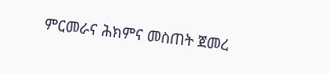ምርመራና ሕክምና መስጠት ጀመረ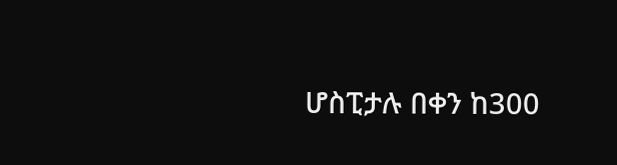ሆስፒታሉ በቀን ከ300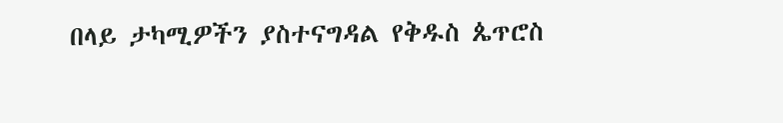በላይ ታካሚዎችን ያስተናግዳል የቅዱስ ጴጥሮስ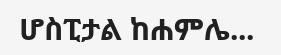ሆስፒታል ከሐምሌ...